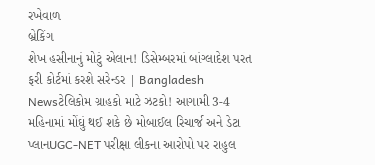રખેવાળ
બ્રેકિંગ
શેખ હસીનાનું મોટું એલાન! ડિસેમ્બરમાં બાંગ્લાદેશ પરત ફરી કોર્ટમાં કરશે સરેન્ડર | Bangladesh Newsટેલિકોમ ગ્રાહકો માટે ઝટકો! આગામી 3-4 મહિનામાં મોંઘું થઈ શકે છે મોબાઈલ રિચાર્જ અને ડેટા પ્લાનUGC-NET પરીક્ષા લીકના આરોપો પર રાહુલ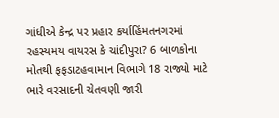ગાંધીએ કેન્દ્ર પર પ્રહાર કર્યાહિંમતનગરમાં રહસ્યમય વાયરસ કે ચાંદીપુરા? 6 બાળકોના મોતથી ફફડાટહવામાન વિભાગે 18 રાજ્યો માટે ભારે વરસાદની ચેતવણી જારી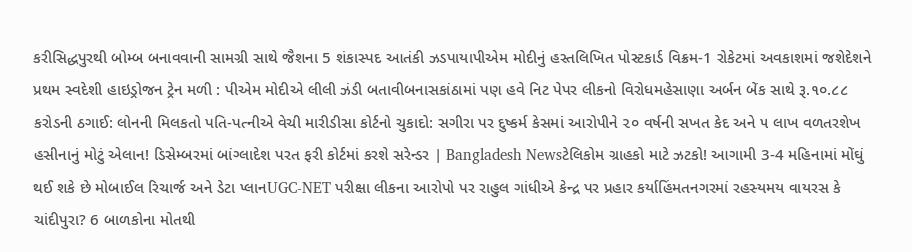કરીસિદ્ધપુરથી બોમ્બ બનાવવાની સામગ્રી સાથે જૈશના 5 શંકાસ્પદ આતંકી ઝડપાયાપીએમ મોદીનું હસ્તલિખિત પોસ્ટકાર્ડ વિક્રમ-1 રોકેટમાં અવકાશમાં જશેદેશને પ્રથમ સ્વદેશી હાઇડ્રોજન ટ્રેન મળી : પીએમ મોદીએ લીલી ઝંડી બતાવીબનાસકાંઠામાં પણ હવે નિટ પેપર લીકનો વિરોધમહેસાણા અર્બન બેંક સાથે રૂ.૧૦.૮૮ કરોડની ઠગાઈ: લોનની મિલકતો પતિ-પત્નીએ વેચી મારીડીસા કોર્ટનો ચુકાદો: સગીરા પર દુષ્કર્મ કેસમાં આરોપીને ૨૦ વર્ષની સખત કેદ અને ૫ લાખ વળતરશેખ હસીનાનું મોટું એલાન! ડિસેમ્બરમાં બાંગ્લાદેશ પરત ફરી કોર્ટમાં કરશે સરેન્ડર | Bangladesh Newsટેલિકોમ ગ્રાહકો માટે ઝટકો! આગામી 3-4 મહિનામાં મોંઘું થઈ શકે છે મોબાઈલ રિચાર્જ અને ડેટા પ્લાનUGC-NET પરીક્ષા લીકના આરોપો પર રાહુલ ગાંધીએ કેન્દ્ર પર પ્રહાર કર્યાહિંમતનગરમાં રહસ્યમય વાયરસ કે ચાંદીપુરા? 6 બાળકોના મોતથી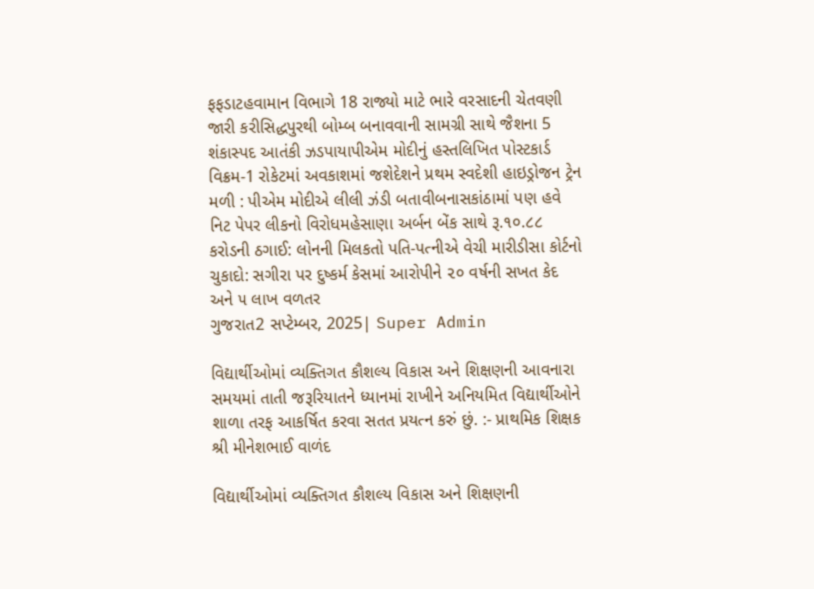ફફડાટહવામાન વિભાગે 18 રાજ્યો માટે ભારે વરસાદની ચેતવણી જારી કરીસિદ્ધપુરથી બોમ્બ બનાવવાની સામગ્રી સાથે જૈશના 5 શંકાસ્પદ આતંકી ઝડપાયાપીએમ મોદીનું હસ્તલિખિત પોસ્ટકાર્ડ વિક્રમ-1 રોકેટમાં અવકાશમાં જશેદેશને પ્રથમ સ્વદેશી હાઇડ્રોજન ટ્રેન મળી : પીએમ મોદીએ લીલી ઝંડી બતાવીબનાસકાંઠામાં પણ હવે નિટ પેપર લીકનો વિરોધમહેસાણા અર્બન બેંક સાથે રૂ.૧૦.૮૮ કરોડની ઠગાઈ: લોનની મિલકતો પતિ-પત્નીએ વેચી મારીડીસા કોર્ટનો ચુકાદો: સગીરા પર દુષ્કર્મ કેસમાં આરોપીને ૨૦ વર્ષની સખત કેદ અને ૫ લાખ વળતર
ગુજરાત2 સપ્ટેમ્બર, 2025| Super Admin

વિદ્યાર્થીઓમાં વ્યક્તિગત કૌશલ્ય વિકાસ અને શિક્ષણની આવનારા સમયમાં તાતી જરૂરિયાતને ધ્યાનમાં રાખીને અનિયમિત વિદ્યાર્થીઓને શાળા તરફ આકર્ષિત કરવા સતત પ્રયત્ન કરું છું. :- પ્રાથમિક શિક્ષક શ્રી મીનેશભાઈ વાળંદ

વિદ્યાર્થીઓમાં વ્યક્તિગત કૌશલ્ય વિકાસ અને શિક્ષણની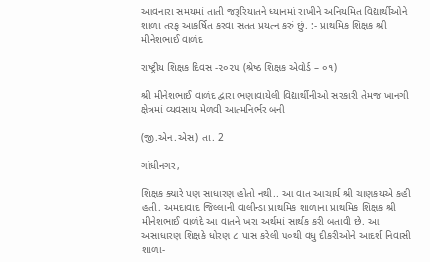આવનારા સમયમાં તાતી જરૂરિયાતને ધ્યાનમાં રાખીને અનિયમિત વિદ્યાર્થીઓને શાળા તરફ આકર્ષિત કરવા સતત પ્રયત્ન કરું છું. :- પ્રાથમિક શિક્ષક શ્રી મીનેશભાઈ વાળંદ

રાષ્ટ્રીય શિક્ષક દિવસ -૨૦૨૫ (શ્રેષ્ઠ શિક્ષક એવોર્ડ – ૦૧)

શ્રી મીનેશભાઈ વાળંદ દ્વારા ભણાવાયેલી વિદ્યાર્થીનીઓ સરકારી તેમજ ખાનગી ક્ષેત્રમાં વ્યવસાય મેળવી આત્મનિર્ભર બની

(જી.એન.એસ) તા. 2

ગાંધીનગર,

શિક્ષક ક્યારે પણ સાધારણ હોતો નથી.. આ વાત આચાર્ય શ્રી ચાણકયએ કહી હતી. અમદાવાદ જિલ્લાની વાલીન્ડા પ્રાથમિક શાળાના પ્રાથમિક શિક્ષક શ્રી મીનેશભાઈ વાળંદે આ વાતને ખરા અર્થમાં સાર્થક કરી બતાવી છે. આ અસાધારણ શિક્ષકે ધોરણ ૮ પાસ કરેલી ૫૦થી વધુ દીકરીઓને આદર્શ નિવાસી શાળા-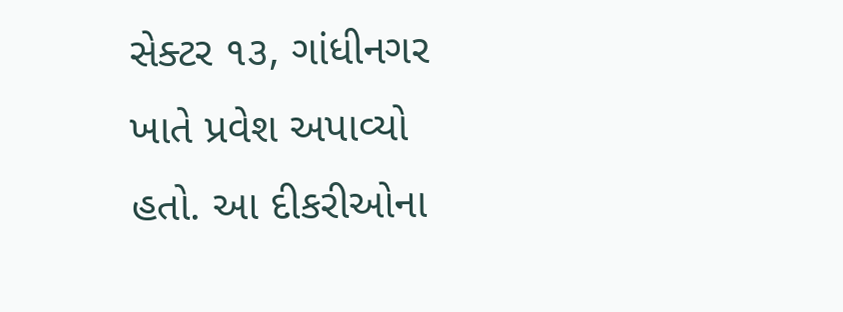સેક્ટર ૧૩, ગાંધીનગર ખાતે પ્રવેશ અપાવ્યો હતો. આ દીકરીઓના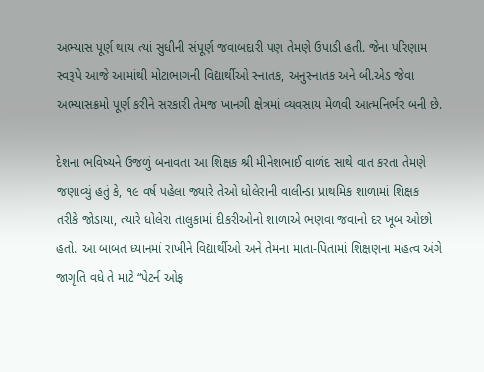અભ્યાસ પૂર્ણ થાય ત્યાં સુધીની સંપૂર્ણ જવાબદારી પણ તેમણે ઉપાડી હતી. જેના પરિણામ સ્વરૂપે આજે આમાંથી મોટાભાગની વિદ્યાર્થીઓ સ્નાતક, અનુસ્નાતક અને બી.એડ જેવા અભ્યાસક્રમો પૂર્ણ કરીને સરકારી તેમજ ખાનગી ક્ષેત્રમાં વ્યવસાય મેળવી આત્મનિર્ભર બની છે.

દેશના ભવિષ્યને ઉજળું બનાવતા આ શિક્ષક શ્રી મીનેશભાઈ વાળંદ સાથે વાત કરતા તેમણે જણાવ્યું હતું કે, ૧૯ વર્ષ પહેલા જ્યારે તેઓ ધોલેરાની વાલીન્ડા પ્રાથમિક શાળામાં શિક્ષક તરીકે જોડાયા, ત્યારે ધોલેરા તાલુકામાં દીકરીઓનો શાળાએ ભણવા જવાનો દર ખૂબ ઓછો હતો. આ બાબત ધ્યાનમાં રાખીને વિદ્યાર્થીઓ અને તેમના માતા-પિતામાં શિક્ષણના મહત્વ અંગે જાગૃતિ વધે તે માટે “પેટર્ન ઓફ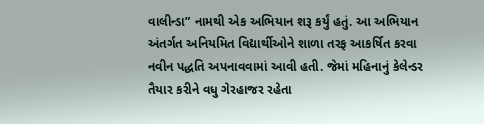વાલીન્ડા” નામથી એક અભિયાન શરૂ કર્યું હતું. આ અભિયાન અંતર્ગત અનિયમિત વિદ્યાર્થીઓને શાળા તરફ આકર્ષિત કરવા નવીન પદ્ધતિ અપનાવવામાં આવી હતી. જેમાં મહિનાનું કેલેન્ડર તૈયાર કરીને વધુ ગેરહાજર રહેતા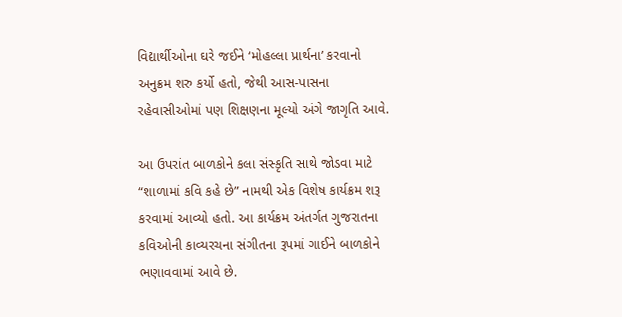વિદ્યાર્થીઓના ઘરે જઈને ‘મોહલ્લા પ્રાર્થના’ કરવાનો અનુક્રમ શરુ કર્યો હતો, જેથી આસ-પાસના રહેવાસીઓમાં પણ શિક્ષણના મૂલ્યો અંગે જાગૃતિ આવે.

આ ઉપરાંત બાળકોને કલા સંસ્કૃતિ સાથે જોડવા માટે “શાળામાં કવિ કહે છે” નામથી એક વિશેષ કાર્યક્રમ શરૂ કરવામાં આવ્યો હતો. આ કાર્યક્રમ અંતર્ગત ગુજરાતના કવિઓની કાવ્યરચના સંગીતના રૂપમાં ગાઈને બાળકોને ભણાવવામાં આવે છે.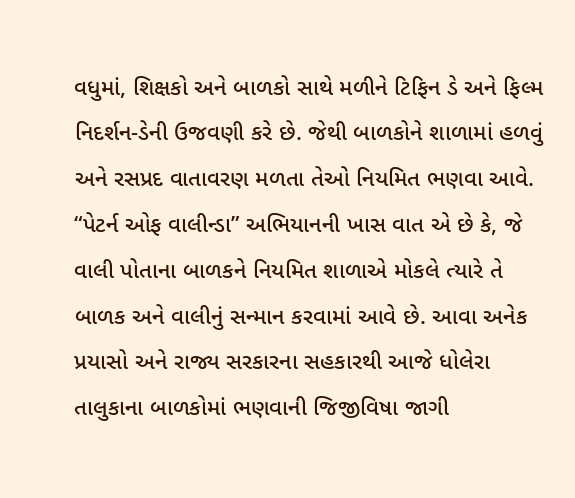વધુમાં, શિક્ષકો અને બાળકો સાથે મળીને ટિફિન ડે અને ફિલ્મ નિદર્શન-ડેની ઉજવણી કરે છે. જેથી બાળકોને શાળામાં હળવું અને રસપ્રદ વાતાવરણ મળતા તેઓ નિયમિત ભણવા આવે. “પેટર્ન ઓફ વાલીન્ડા” અભિયાનની ખાસ વાત એ છે કે, જે વાલી પોતાના બાળકને નિયમિત શાળાએ મોકલે ત્યારે તે બાળક અને વાલીનું સન્માન કરવામાં આવે છે. આવા અનેક પ્રયાસો અને રાજ્ય સરકારના સહકારથી આજે ધોલેરા તાલુકાના બાળકોમાં ભણવાની જિજીવિષા જાગી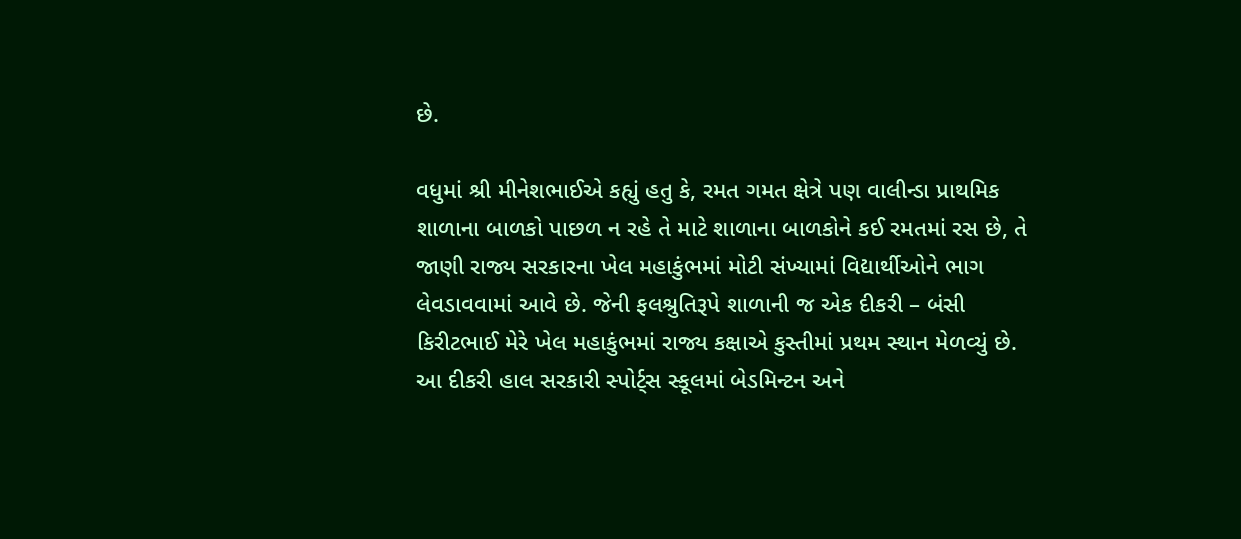છે.

વધુમાં શ્રી મીનેશભાઈએ કહ્યું હતુ કે, રમત ગમત ક્ષેત્રે પણ વાલીન્ડા પ્રાથમિક શાળાના બાળકો પાછળ ન રહે તે માટે શાળાના બાળકોને કઈ રમતમાં રસ છે, તે જાણી રાજ્ય સરકારના ખેલ મહાકુંભમાં મોટી સંખ્યામાં વિદ્યાર્થીઓને ભાગ લેવડાવવામાં આવે છે. જેની ફલશ્રુતિરૂપે શાળાની જ એક દીકરી – બંસી કિરીટભાઈ મેરે ખેલ મહાકુંભમાં રાજ્ય કક્ષાએ કુસ્તીમાં પ્રથમ સ્થાન મેળવ્યું છે. આ દીકરી હાલ સરકારી સ્પોર્ટ્સ સ્કૂલમાં બેડમિન્ટન અને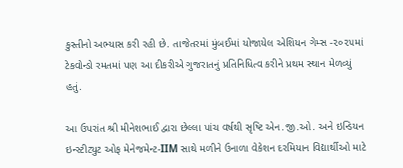કુસ્તીનો અભ્યાસ કરી રહી છે. તાજેતરમાં મુંબઈમાં યોજાયેલ એશિયન ગેમ્સ -૨૦૨૫માં ટેકવોન્ડો રમતમાં પણ આ દીકરીએ ગુજરાતનું પ્રતિનિધિત્વ કરીને પ્રથમ સ્થાન મેળવ્યું હતું.

આ ઉપરાંત શ્રી મીનેશભાઈ દ્વારા છેલ્લા પાંચ વર્ષથી સૃષ્ટિ એન.જી.ઓ. અને ઇન્ડિયન ઇન્સ્ટીટ્યુટ ઓફ મેનેજમેન્ટ-IIM સાથે મળીને ઉનાળા વેકેશન દરમિયાન વિદ્યાર્થીઓ માટે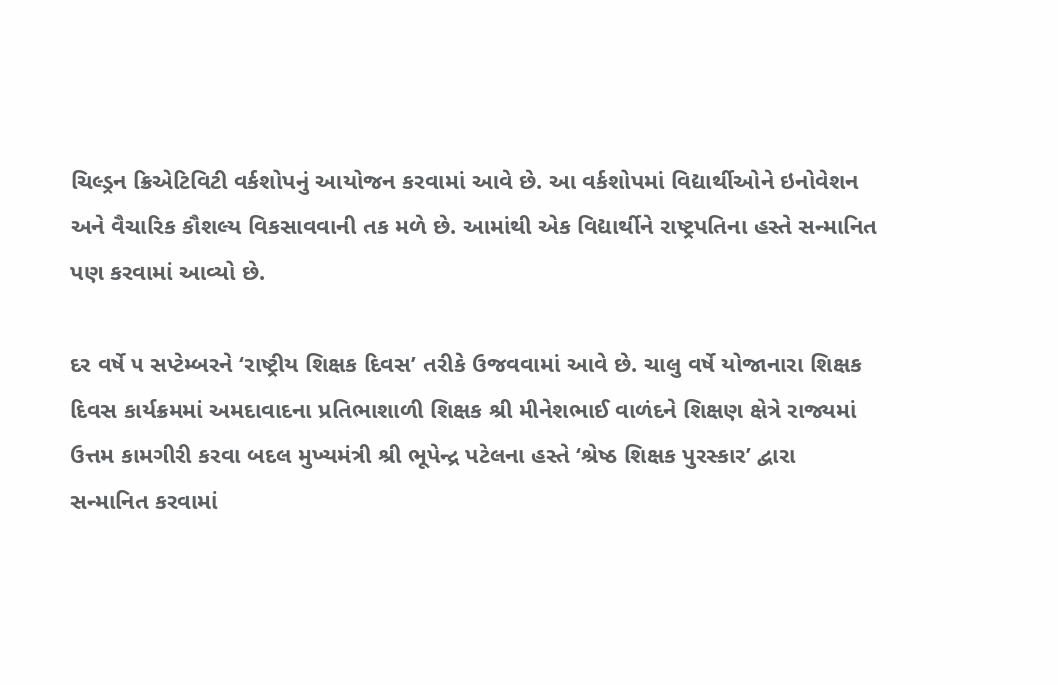ચિલ્ડ્રન ક્રિએટિવિટી વર્કશોપનું આયોજન કરવામાં આવે છે. આ વર્કશોપમાં વિદ્યાર્થીઓને ઇનોવેશન અને વૈચારિક કૌશલ્ય વિકસાવવાની તક મળે છે. આમાંથી એક વિદ્યાર્થીને રાષ્ટ્રપતિના હસ્તે સન્માનિત પણ કરવામાં આવ્યો છે.

દર વર્ષે ૫ સપ્ટેમ્બરને ‘રાષ્ટ્રીય શિક્ષક દિવસ’ તરીકે ઉજવવામાં આવે છે. ચાલુ વર્ષે યોજાનારા શિક્ષક દિવસ કાર્યક્રમમાં અમદાવાદના પ્રતિભાશાળી શિક્ષક શ્રી મીનેશભાઈ વાળંદને શિક્ષણ ક્ષેત્રે રાજ્યમાં ઉત્તમ કામગીરી કરવા બદલ મુખ્યમંત્રી શ્રી ભૂપેન્દ્ર પટેલના હસ્તે ‘શ્રેષ્ઠ શિક્ષક પુરસ્કાર’ દ્વારા સન્માનિત કરવામાં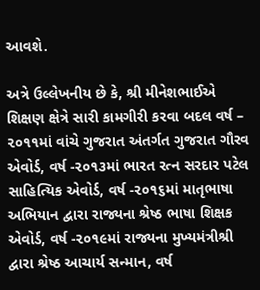આવશે.

અત્રે ઉલ્લેખનીય છે કે, શ્રી મીનેશભાઈએ શિક્ષણ ક્ષેત્રે સારી કામગીરી કરવા બદલ વર્ષ – ૨૦૧૧માં વાંચે ગુજરાત અંતર્ગત ગુજરાત ગૌરવ એવોર્ડ, વર્ષ -૨૦૧૩માં ભારત રત્ન સરદાર પટેલ સાહિત્યિક એવોર્ડ, વર્ષ -૨૦૧૬માં માતૃભાષા અભિયાન દ્વારા રાજ્યના શ્રેષ્ઠ ભાષા શિક્ષક એવોર્ડ, વર્ષ -૨૦૧૯માં રાજ્યના મુખ્યમંત્રીશ્રી દ્વારા શ્રેષ્ઠ આચાર્ય સન્માન, વર્ષ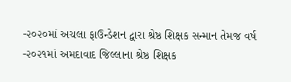-૨૦૨૦માં અચલા ફાઉન્ડેશન દ્વારા શ્રેષ્ઠ શિક્ષક સન્માન તેમજ વર્ષ -૨૦૨૧માં અમદાવાદ જિલ્લાના શ્રેષ્ઠ શિક્ષક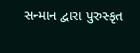સન્માન દ્વારા પુરુસ્કૃત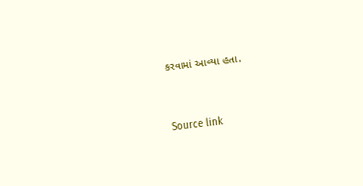કરવામાં આવ્યા હતા.



Source link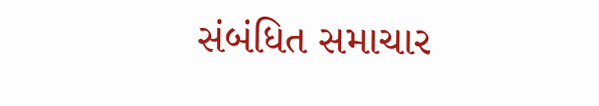સંબંધિત સમાચાર